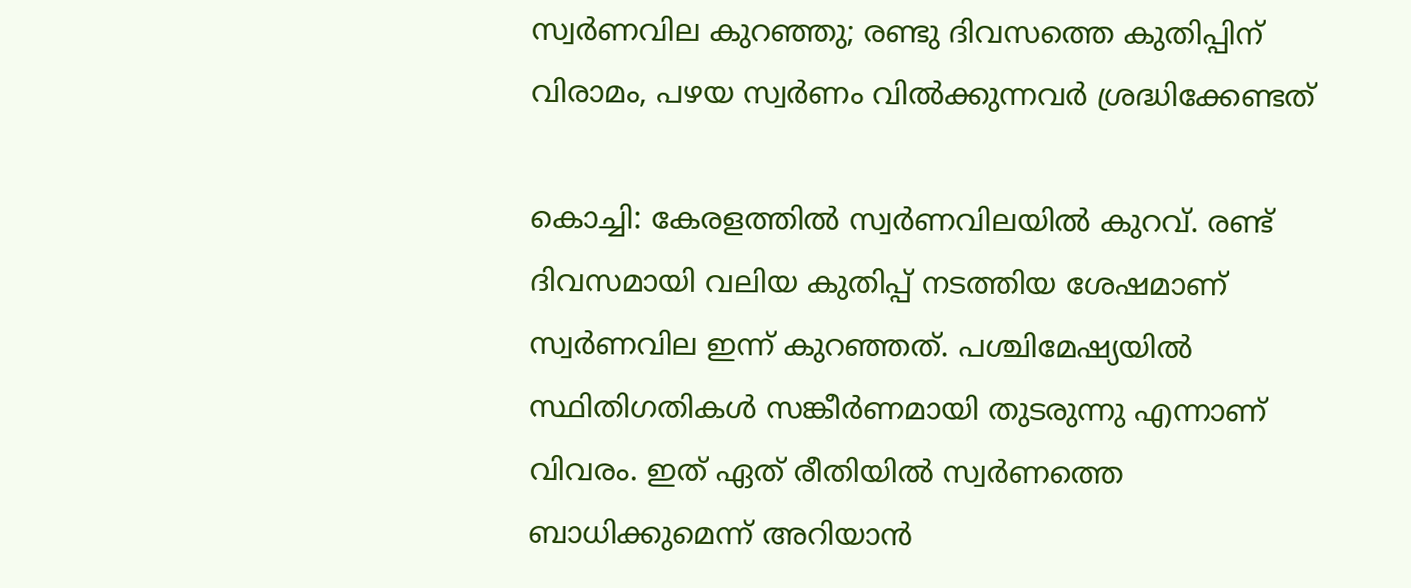സ്വര്‍ണവില കുറഞ്ഞു; രണ്ടു ദിവസത്തെ കുതിപ്പിന് വിരാമം, പഴയ സ്വര്‍ണം വില്‍ക്കുന്നവര്‍ ശ്രദ്ധിക്കേണ്ടത്

കൊച്ചി: കേരളത്തില്‍ സ്വര്‍ണവിലയില്‍ കുറവ്. രണ്ട് ദിവസമായി വലിയ കുതിപ്പ് നടത്തിയ ശേഷമാണ് സ്വര്‍ണവില ഇന്ന് കുറഞ്ഞത്. പശ്ചിമേഷ്യയില്‍ സ്ഥിതിഗതികള്‍ സങ്കീര്‍ണമായി തുടരുന്നു എന്നാണ് വിവരം. ഇത് ഏത് രീതിയില്‍ സ്വര്‍ണത്തെ ബാധിക്കുമെന്ന് അറിയാന്‍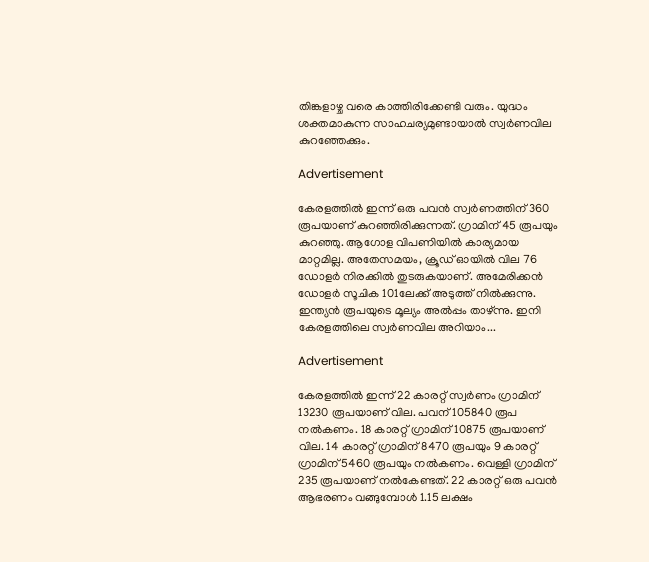തിങ്കളാഴ്ച വരെ കാത്തിരിക്കേണ്ടി വരും. യുദ്ധം ശക്തമാകുന്ന സാഹചര്യമുണ്ടായാല്‍ സ്വര്‍ണവില കുറഞ്ഞേക്കും.

Advertisement

കേരളത്തില്‍ ഇന്ന് ഒരു പവന്‍ സ്വര്‍ണത്തിന് 360 രൂപയാണ് കുറഞ്ഞിരിക്കുന്നത്. ഗ്രാമിന് 45 രൂപയും കുറഞ്ഞു. ആഗോള വിപണിയില്‍ കാര്യമായ മാറ്റമില്ല. അതേസമയം, ക്രൂഡ് ഓയില്‍ വില 76 ഡോളര്‍ നിരക്കില്‍ തുടരുകയാണ്. അമേരിക്കന്‍ ഡോളര്‍ സൂചിക 101ലേക്ക് അടുത്ത് നില്‍ക്കുന്നു. ഇന്ത്യന്‍ രൂപയുടെ മൂല്യം അല്‍പ്പം താഴ്ന്നു. ഇനി കേരളത്തിലെ സ്വര്‍ണവില അറിയാം...

Advertisement

കേരളത്തില്‍ ഇന്ന് 22 കാരറ്റ് സ്വര്‍ണം ഗ്രാമിന് 13230 രൂപയാണ് വില. പവന് 105840 രൂപ നല്‍കണം. 18 കാരറ്റ് ഗ്രാമിന് 10875 രൂപയാണ് വില. 14 കാരറ്റ് ഗ്രാമിന് 8470 രൂപയും 9 കാരറ്റ് ഗ്രാമിന് 5460 രൂപയും നല്‍കണം. വെള്ളി ഗ്രാമിന് 235 രൂപയാണ് നല്‍കേണ്ടത്. 22 കാരറ്റ് ഒരു പവന്‍ ആഭരണം വങ്ങുമ്പോള്‍ 1.15 ലക്ഷം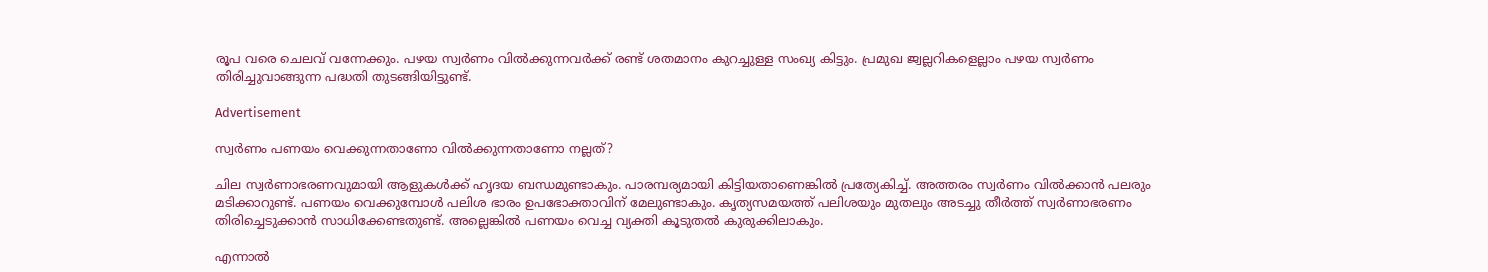രൂപ വരെ ചെലവ് വന്നേക്കും. പഴയ സ്വര്‍ണം വില്‍ക്കുന്നവര്‍ക്ക് രണ്ട് ശതമാനം കുറച്ചുള്ള സംഖ്യ കിട്ടും. പ്രമുഖ ജ്വല്ലറികളെല്ലാം പഴയ സ്വര്‍ണം തിരിച്ചുവാങ്ങുന്ന പദ്ധതി തുടങ്ങിയിട്ടുണ്ട്.

Advertisement

സ്വര്‍ണം പണയം വെക്കുന്നതാണോ വില്‍ക്കുന്നതാണോ നല്ലത്?

ചില സ്വര്‍ണാഭരണവുമായി ആളുകള്‍ക്ക് ഹൃദയ ബന്ധമുണ്ടാകും. പാരമ്പര്യമായി കിട്ടിയതാണെങ്കില്‍ പ്രത്യേകിച്ച്. അത്തരം സ്വര്‍ണം വില്‍ക്കാന്‍ പലരും മടിക്കാറുണ്ട്. പണയം വെക്കുമ്പോള്‍ പലിശ ഭാരം ഉപഭോക്താവിന് മേലുണ്ടാകും. കൃത്യസമയത്ത് പലിശയും മുതലും അടച്ചു തീര്‍ത്ത് സ്വര്‍ണാഭരണം തിരിച്ചെടുക്കാന്‍ സാധിക്കേണ്ടതുണ്ട്. അല്ലെങ്കില്‍ പണയം വെച്ച വ്യക്തി കൂടുതല്‍ കുരുക്കിലാകും.

എന്നാല്‍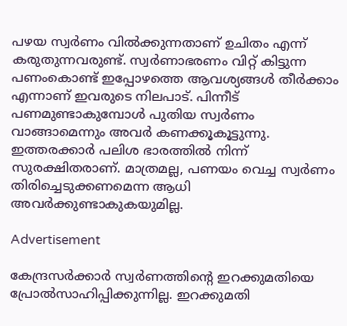പഴയ സ്വര്‍ണം വില്‍ക്കുന്നതാണ് ഉചിതം എന്ന് കരുതുന്നവരുണ്ട്. സ്വര്‍ണാഭരണം വിറ്റ് കിട്ടുന്ന പണംകൊണ്ട് ഇപ്പോഴത്തെ ആവശ്യങ്ങള്‍ തീര്‍ക്കാം എന്നാണ് ഇവരുടെ നിലപാട്. പിന്നീട് പണമുണ്ടാകുമ്പോള്‍ പുതിയ സ്വര്‍ണം വാങ്ങാമെന്നും അവര്‍ കണക്കൂകൂട്ടുന്നു. ഇത്തരക്കാര്‍ പലിശ ഭാരത്തില്‍ നിന്ന് സുരക്ഷിതരാണ്. മാത്രമല്ല, പണയം വെച്ച സ്വര്‍ണം തിരിച്ചെടുക്കണമെന്ന ആധി അവര്‍ക്കുണ്ടാകുകയുമില്ല.

Advertisement

കേന്ദ്രസര്‍ക്കാര്‍ സ്വര്‍ണത്തിന്റെ ഇറക്കുമതിയെ പ്രോല്‍സാഹിപ്പിക്കുന്നില്ല. ഇറക്കുമതി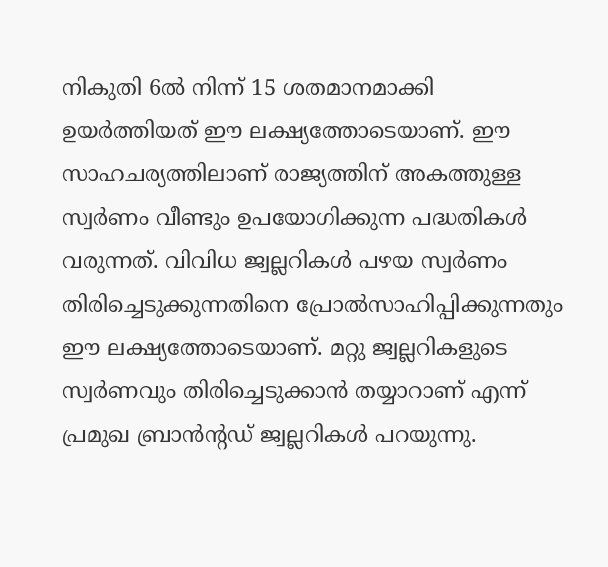നികുതി 6ല്‍ നിന്ന് 15 ശതമാനമാക്കി ഉയര്‍ത്തിയത് ഈ ലക്ഷ്യത്തോടെയാണ്. ഈ സാഹചര്യത്തിലാണ് രാജ്യത്തിന് അകത്തുള്ള സ്വര്‍ണം വീണ്ടും ഉപയോഗിക്കുന്ന പദ്ധതികള്‍ വരുന്നത്. വിവിധ ജ്വല്ലറികള്‍ പഴയ സ്വര്‍ണം തിരിച്ചെടുക്കുന്നതിനെ പ്രോല്‍സാഹിപ്പിക്കുന്നതും ഈ ലക്ഷ്യത്തോടെയാണ്. മറ്റു ജ്വല്ലറികളുടെ സ്വര്‍ണവും തിരിച്ചെടുക്കാന്‍ തയ്യാറാണ് എന്ന് പ്രമുഖ ബ്രാന്‍ന്റഡ് ജ്വല്ലറികള്‍ പറയുന്നു.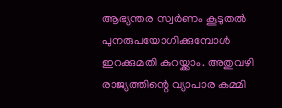ആഭ്യന്തര സ്വര്‍ണം കൂടുതല്‍ പുനരുപയോഗിക്കുമ്പോള്‍ ഇറക്കുമതി കുറയ്ക്കാം. അതുവഴി രാജ്യത്തിന്റെ വ്യാപാര കമ്മി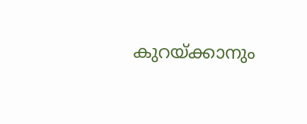കുറയ്ക്കാനും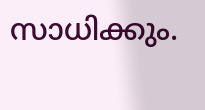സാധിക്കും.